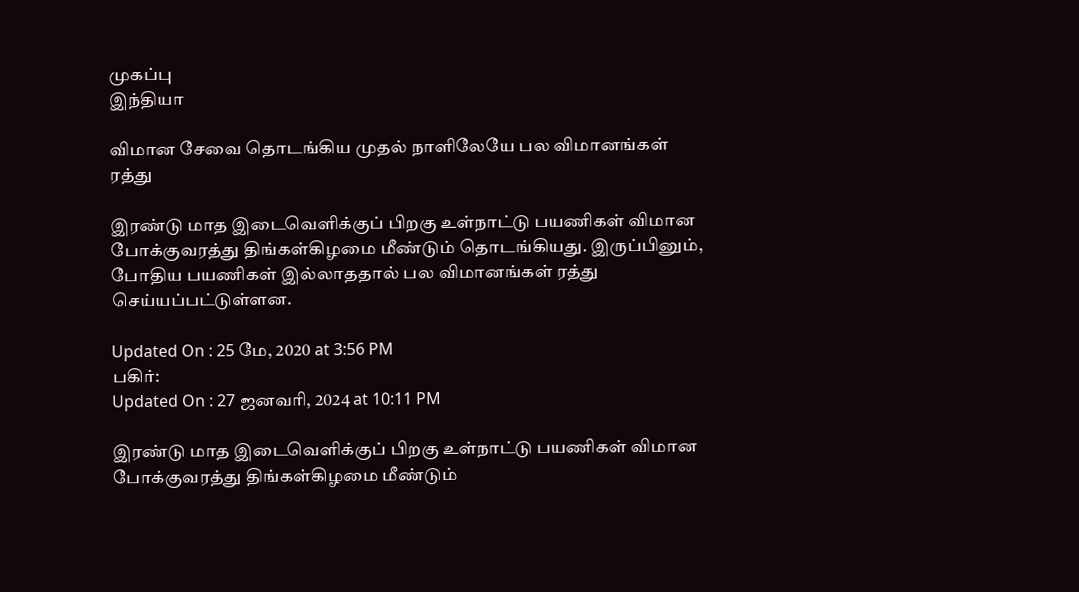முகப்பு
இந்தியா

விமான சேவை தொடங்கிய முதல் நாளிலேயே பல விமானங்கள் ரத்து

இரண்டு மாத இடைவெளிக்குப் பிறகு உள்நாட்டு பயணிகள் விமான போக்குவரத்து திங்கள்கிழமை மீண்டும் தொடங்கியது. இருப்பினும், போதிய பயணிகள் இல்லாததால் பல விமானங்கள் ரத்து செய்யப்பட்டுள்ளன.

Updated On : 25 மே, 2020 at 3:56 PM
பகிர்:
Updated On : 27 ஜனவரி, 2024 at 10:11 PM

இரண்டு மாத இடைவெளிக்குப் பிறகு உள்நாட்டு பயணிகள் விமான போக்குவரத்து திங்கள்கிழமை மீண்டும்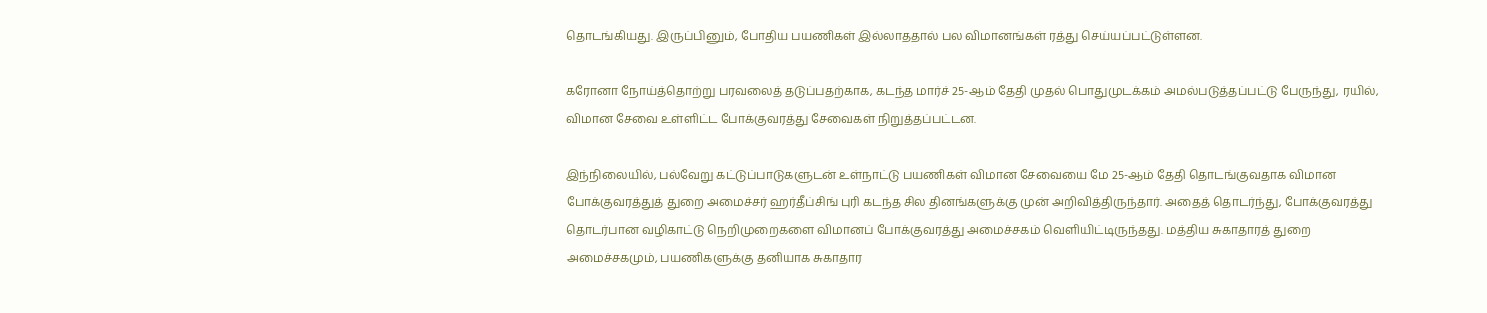தொடங்கியது. இருப்பினும், போதிய பயணிகள் இல்லாததால் பல விமானங்கள் ரத்து செய்யப்பட்டுள்ளன.

கரோனா நோய்த்தொற்று பரவலைத் தடுப்பதற்காக, கடந்த மார்ச் 25-ஆம் தேதி முதல் பொதுமுடக்கம் அமல்படுத்தப்பட்டு பேருந்து, ரயில், விமான சேவை உள்ளிட்ட போக்குவரத்து சேவைகள் நிறுத்தப்பட்டன.

இந்நிலையில், பல்வேறு கட்டுப்பாடுகளுடன் உள்நாட்டு பயணிகள் விமான சேவையை மே 25-ஆம் தேதி தொடங்குவதாக விமான போக்குவரத்துத் துறை அமைச்சர் ஹர்தீப்சிங் புரி கடந்த சில தினங்களுக்கு முன் அறிவித்திருந்தார். அதைத் தொடர்ந்து, போக்குவரத்து தொடர்பான வழிகாட்டு நெறிமுறைகளை விமானப் போக்குவரத்து அமைச்சகம் வெளியிட்டிருந்தது. மத்திய சுகாதாரத் துறை அமைச்சகமும், பயணிகளுக்கு தனியாக சுகாதார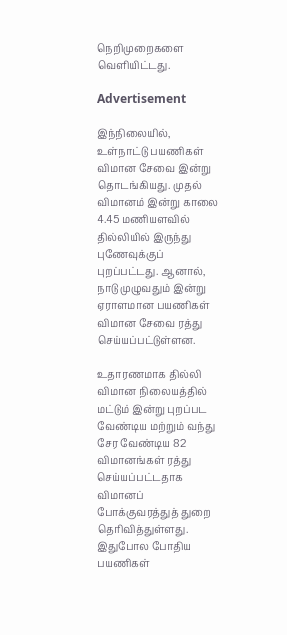நெறிமுறைகளை வெளியிட்டது.

Advertisement

இந்நிலையில், உள்நாட்டு பயணிகள் விமான சேவை இன்று தொடங்கியது. முதல் விமானம் இன்று காலை 4.45 மணியளவில் தில்லியில் இருந்து புணேவுக்குப் புறப்பட்டது. ஆனால், நாடு முழுவதும் இன்று ஏராளமான பயணிகள் விமான சேவை ரத்து செய்யப்பட்டுள்ளன.

உதாரணமாக தில்லி விமான நிலையத்தில் மட்டும் இன்று புறப்பட வேண்டிய மற்றும் வந்து சேர வேண்டிய 82 விமானங்கள் ரத்து செய்யப்பட்டதாக விமானப் போக்குவரத்துத் துறை தெரிவித்துள்ளது. இதுபோல போதிய பயணிகள்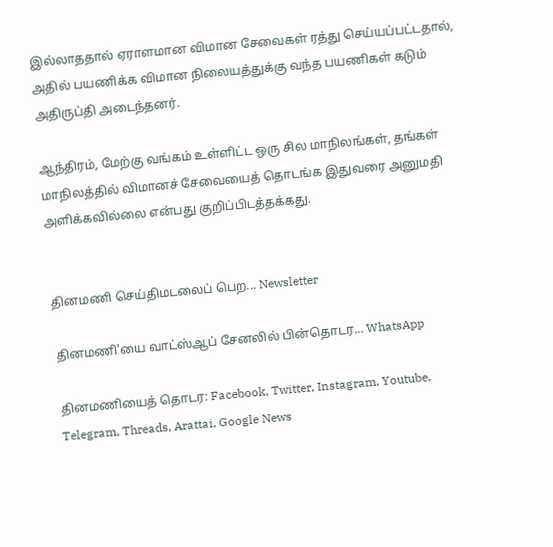இல்லாததால் ஏராளமான விமான சேவைகள் ரத்து செய்யப்பட்டதால், அதில் பயணிக்க விமான நிலையத்துக்கு வந்த பயணிகள் கடும் அதிருப்தி அடைந்தனர்.

ஆந்திரம், மேற்கு வங்கம் உள்ளிட்ட ஒரு சில மாநிலங்கள், தங்கள் மாநிலத்தில் விமானச் சேவையைத் தொடங்க இதுவரை அனுமதி அளிக்கவில்லை என்பது குறிப்பிடத்தக்கது.


தினமணி செய்திமடலைப் பெற... Newsletter

தினமணி'யை வாட்ஸ்ஆப் சேனலில் பின்தொடர... WhatsApp

தினமணியைத் தொடர: Facebook, Twitter, Instagram, Youtube, Telegram, Threads, Arattai, Google News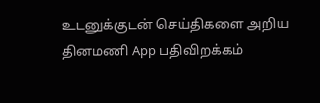உடனுக்குடன் செய்திகளை அறிய தினமணி App பதிவிறக்கம்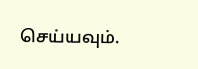செய்யவும்.